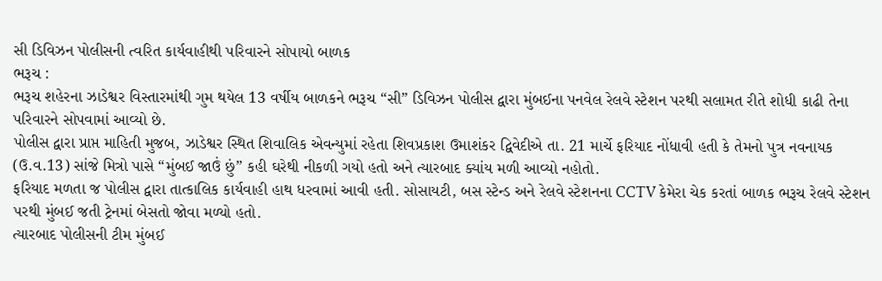સી ડિવિઝન પોલીસની ત્વરિત કાર્યવાહીથી પરિવારને સોપાયો બાળક
ભરૂચ :
ભરૂચ શહેરના ઝાડેશ્વર વિસ્તારમાંથી ગુમ થયેલ 13 વર્ષીય બાળકને ભરૂચ “સી” ડિવિઝન પોલીસ દ્વારા મુંબઈના પનવેલ રેલવે સ્ટેશન પરથી સલામત રીતે શોધી કાઢી તેના પરિવારને સોપવામાં આવ્યો છે.
પોલીસ દ્વારા પ્રાપ્ત માહિતી મુજબ, ઝાડેશ્વર સ્થિત શિવાલિક એવન્યુમાં રહેતા શિવપ્રકાશ ઉમાશંકર દ્વિવેદીએ તા. 21 માર્ચે ફરિયાદ નોંધાવી હતી કે તેમનો પુત્ર નવનાયક (ઉ.વ.13) સાંજે મિત્રો પાસે “મુંબઈ જાઉં છું” કહી ઘરેથી નીકળી ગયો હતો અને ત્યારબાદ ક્યાંય મળી આવ્યો નહોતો.
ફરિયાદ મળતા જ પોલીસ દ્વારા તાત્કાલિક કાર્યવાહી હાથ ધરવામાં આવી હતી. સોસાયટી, બસ સ્ટેન્ડ અને રેલવે સ્ટેશનના CCTV કેમેરા ચેક કરતાં બાળક ભરૂચ રેલવે સ્ટેશન પરથી મુંબઈ જતી ટ્રેનમાં બેસતો જોવા મળ્યો હતો.
ત્યારબાદ પોલીસની ટીમ મુંબઈ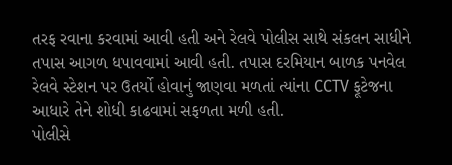તરફ રવાના કરવામાં આવી હતી અને રેલવે પોલીસ સાથે સંકલન સાધીને તપાસ આગળ ધપાવવામાં આવી હતી. તપાસ દરમિયાન બાળક પનવેલ રેલવે સ્ટેશન પર ઉતર્યો હોવાનું જાણવા મળતાં ત્યાંના CCTV ફૂટેજના આધારે તેને શોધી કાઢવામાં સફળતા મળી હતી.
પોલીસે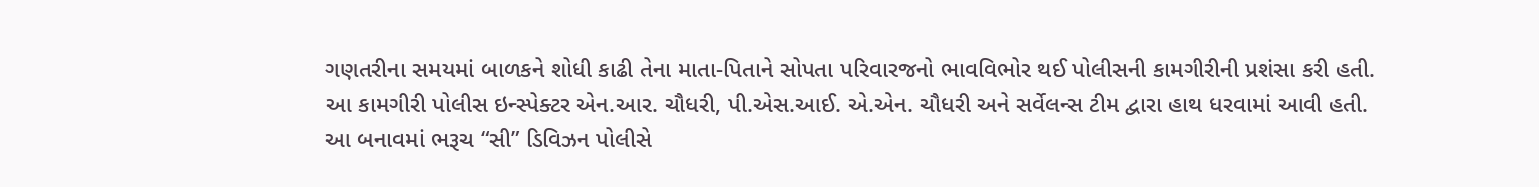ગણતરીના સમયમાં બાળકને શોધી કાઢી તેના માતા-પિતાને સોપતા પરિવારજનો ભાવવિભોર થઈ પોલીસની કામગીરીની પ્રશંસા કરી હતી.
આ કામગીરી પોલીસ ઇન્સ્પેક્ટર એન.આર. ચૌધરી, પી.એસ.આઈ. એ.એન. ચૌધરી અને સર્વેલન્સ ટીમ દ્વારા હાથ ધરવામાં આવી હતી.
આ બનાવમાં ભરૂચ “સી” ડિવિઝન પોલીસે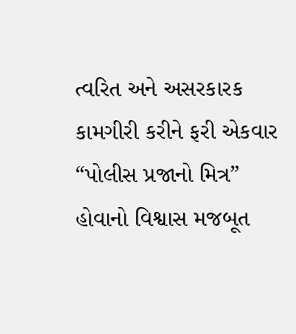ત્વરિત અને અસરકારક કામગીરી કરીને ફરી એકવાર “પોલીસ પ્રજાનો મિત્ર” હોવાનો વિશ્વાસ મજબૂત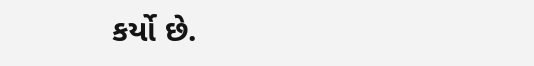કર્યો છે.